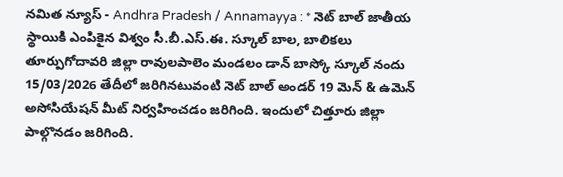నమిత న్యూస్ - Andhra Pradesh / Annamayya : * నెట్ బాల్ జాతీయ స్థాయికి ఎంపికైన విశ్వం సీ.బీ.ఎస్.ఈ. స్కూల్ బాల, బాలికలు తూర్పుగోదావరి జిల్లా రావులపాలెం మండలం డాన్ బాస్కో స్కూల్ నందు 15/03/2026 తేదీలో జరిగినటువంటి నెట్ బాల్ అండర్ 19 మెన్ & ఉమెన్ అసోసియేషన్ మీట్ నిర్వహించడం జరిగింది. ఇందులో చిత్తూరు జిల్లా పాల్గొనడం జరిగింది.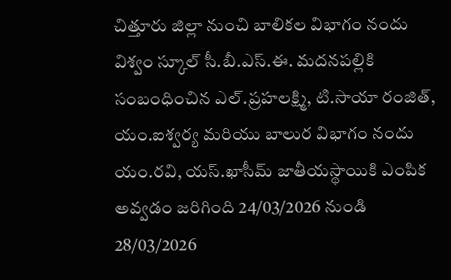చిత్తూరు జిల్లా నుంచి బాలికల విభాగం నందు విశ్వం స్కూల్ సీ.బీ.ఎస్.ఈ. మదనపల్లికి సంబంధించిన ఎల్.ప్రహలక్ష్మి, టి.సాయా రంజిత్, యం.ఐశ్వర్య మరియు బాలుర విభాగం నందు యం.రవి, యస్.ఖాసీమ్ జాతీయస్థాయికి ఎంపిక అవ్వడం జరిగింది 24/03/2026 నుండి 28/03/2026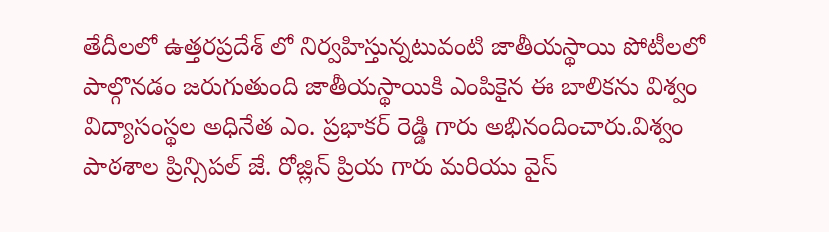తేదీలలో ఉత్తరప్రదేశ్ లో నిర్వహిస్తున్నటువంటి జాతీయస్థాయి పోటీలలో పాల్గొనడం జరుగుతుంది జాతీయస్థాయికి ఎంపికైన ఈ బాలికను విశ్వం విద్యాసంస్థల అధినేత ఎం. ప్రభాకర్ రెడ్డి గారు అభినందించారు.విశ్వం పాఠశాల ప్రిన్సిపల్ జే. రోజ్లిన్ ప్రియ గారు మరియు వైస్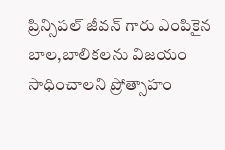ప్రిన్సిపల్ జీవన్ గారు ఎంపికైన బాల,బాలికలను విజయం సాధించాలని ప్రోత్సాహం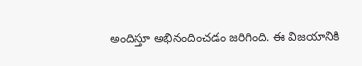అందిస్తూ అభినందించడం జరిగింది. ఈ విజయానికి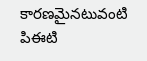కారణమైనటువంటి పిఈటి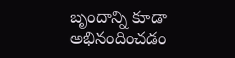బృందాన్ని కూడా అభినందించడం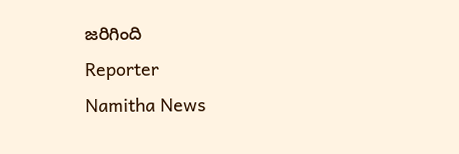జరిగింది
Reporter
Namitha News